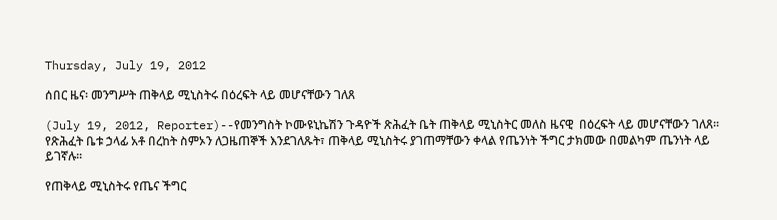Thursday, July 19, 2012

ሰበር ዜና፡ መንግሥት ጠቅላይ ሚኒስትሩ በዕረፍት ላይ መሆናቸውን ገለጸ

(July 19, 2012, Reporter)--የመንግስት ኮሙዩኒኬሽን ጉዳዮች ጽሕፈት ቤት ጠቅላይ ሚኒስትር መለስ ዜናዊ  በዕረፍት ላይ መሆናቸውን ገለጸ፡፡ የጽሕፈት ቤቱ ኃላፊ አቶ በረከት ስምኦን ለጋዜጠኞች እንደገለጹት፣ ጠቅላይ ሚኒስትሩ ያገጠማቸውን ቀላል የጤንነት ችግር ታክመው በመልካም ጤንነት ላይ ይገኛሉ፡፡

የጠቅላይ ሚኒስትሩ የጤና ችግር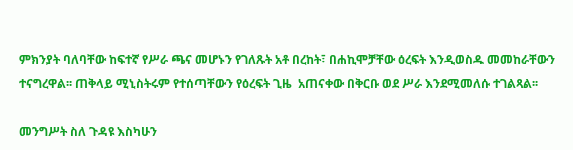ምክንያት ባለባቸው ከፍተኛ የሥራ ጫና መሆኑን የገለጹት አቶ በረከት፣ በሐኪሞቻቸው ዕረፍት እንዲወስዱ መመከራቸውን ተናግረዋል፡፡ ጠቅላይ ሚኒስትሩም የተሰጣቸውን የዕረፍት ጊዜ  አጠናቀው በቅርቡ ወደ ሥራ እንደሚመለሱ ተገልጻል፡፡

መንግሥት ስለ ጉዳዩ እስካሁን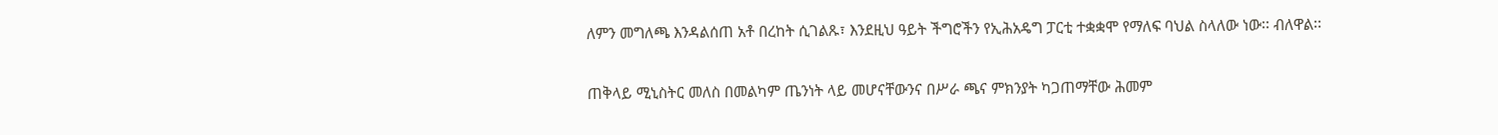ለምን መግለጫ እንዳልሰጠ አቶ በረከት ሲገልጹ፣ እንደዚህ ዓይት ችግሮችን የኢሕአዴግ ፓርቲ ተቋቋሞ የማለፍ ባህል ስላለው ነው፡፡ ብለዋል፡፡

ጠቅላይ ሚኒስትር መለስ በመልካም ጤንነት ላይ መሆናቸውንና በሥራ ጫና ምክንያት ካጋጠማቸው ሕመም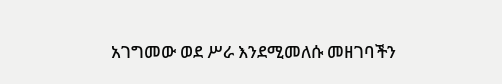አገግመው ወደ ሥራ እንደሚመለሱ መዘገባችን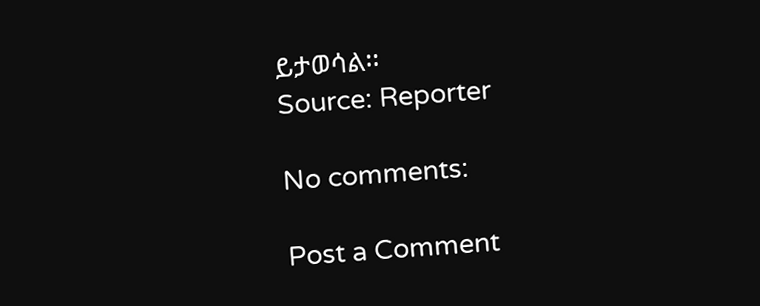ይታወሳል፡፡
Source: Reporter

No comments:

Post a Comment